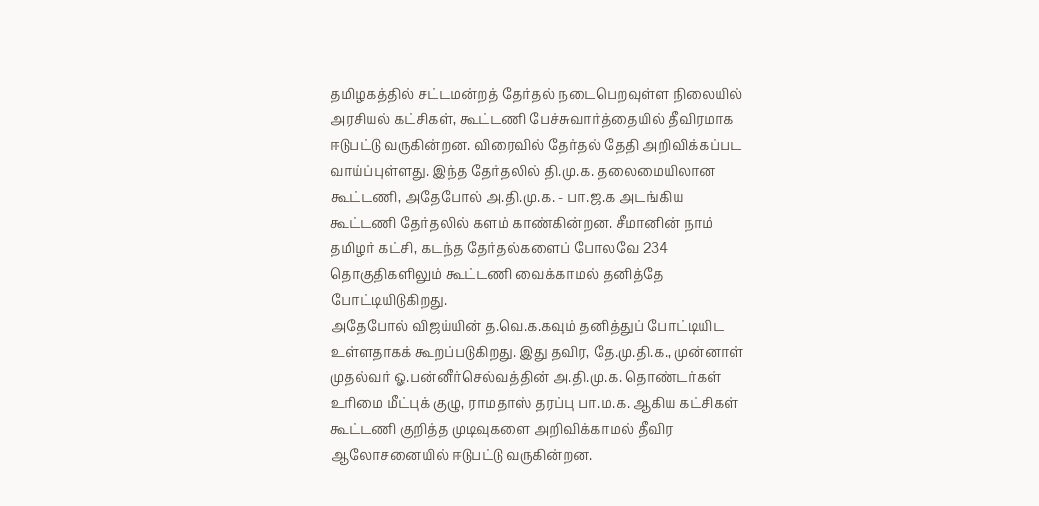தமிழகத்தில் சட்டமன்றத் தேர்தல் நடைபெறவுள்ள நிலையில் அரசியல் கட்சிகள், கூட்டணி பேச்சுவார்த்தையில் தீவிரமாக ஈடுபட்டு வருகின்றன. விரைவில் தேர்தல் தேதி அறிவிக்கப்பட வாய்ப்புள்ளது. இந்த தேர்தலில் தி.மு.க. தலைமையிலான கூட்டணி, அதேபோல் அ.தி.மு.க. - பா.ஜ.க அடங்கிய கூட்டணி தேர்தலில் களம் காண்கின்றன. சீமானின் நாம் தமிழர் கட்சி, கடந்த தேர்தல்களைப் போலவே 234 தொகுதிகளிலும் கூட்டணி வைக்காமல் தனித்தே போட்டியிடுகிறது.
அதேபோல் விஜய்யின் த.வெ.க.கவும் தனித்துப் போட்டியிட உள்ளதாகக் கூறப்படுகிறது. இது தவிர, தே.மு.தி.க., முன்னாள் முதல்வர் ஓ.பன்னீர்செல்வத்தின் அ.தி.மு.க. தொண்டர்கள் உரிமை மீட்புக் குழு, ராமதாஸ் தரப்பு பா.ம.க. ஆகிய கட்சிகள் கூட்டணி குறித்த முடிவுகளை அறிவிக்காமல் தீவிர ஆலோசனையில் ஈடுபட்டு வருகின்றன.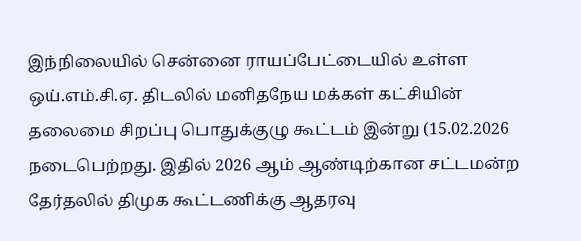இந்நிலையில் சென்னை ராயப்பேட்டையில் உள்ள ஒய்.எம்.சி.ஏ. திடலில் மனிதநேய மக்கள் கட்சியின் தலைமை சிறப்பு பொதுக்குழு கூட்டம் இன்று (15.02.2026 நடைபெற்றது. இதில் 2026 ஆம் ஆண்டிற்கான சட்டமன்ற தேர்தலில் திமுக கூட்டணிக்கு ஆதரவு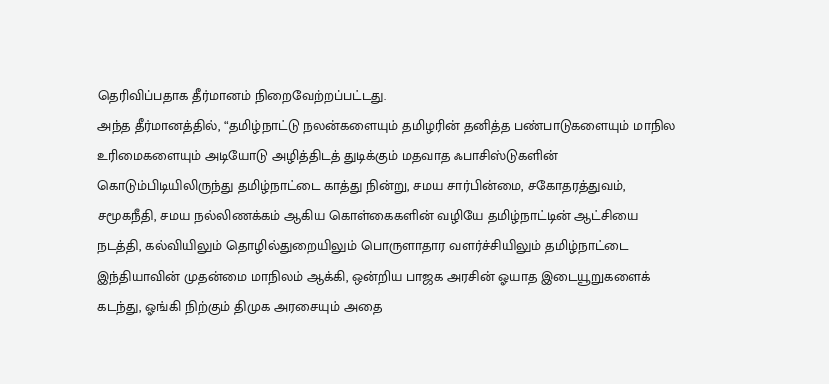தெரிவிப்பதாக தீர்மானம் நிறைவேற்றப்பட்டது.
அந்த தீர்மானத்தில், “தமிழ்நாட்டு நலன்களையும் தமிழரின் தனித்த பண்பாடுகளையும் மாநில உரிமைகளையும் அடியோடு அழித்திடத் துடிக்கும் மதவாத ஃபாசிஸ்டுகளின் கொடும்பிடியிலிருந்து தமிழ்நாட்டை காத்து நின்று, சமய சார்பின்மை, சகோதரத்துவம், சமூகநீதி, சமய நல்லிணக்கம் ஆகிய கொள்கைகளின் வழியே தமிழ்நாட்டின் ஆட்சியை நடத்தி, கல்வியிலும் தொழில்துறையிலும் பொருளாதார வளர்ச்சியிலும் தமிழ்நாட்டை இந்தியாவின் முதன்மை மாநிலம் ஆக்கி, ஒன்றிய பாஜக அரசின் ஓயாத இடையூறுகளைக் கடந்து, ஓங்கி நிற்கும் திமுக அரசையும் அதை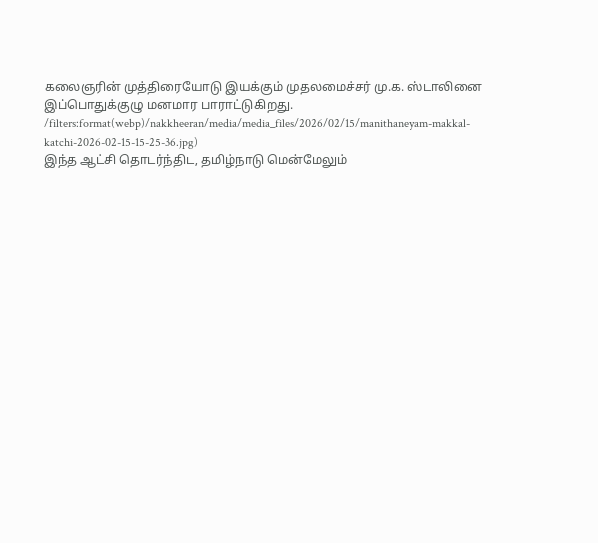கலைஞரின் முத்திரையோடு இயக்கும் முதலமைச்சர் மு.க. ஸ்டாலினை இப்பொதுக்குழு மனமார பாராட்டுகிறது.
/filters:format(webp)/nakkheeran/media/media_files/2026/02/15/manithaneyam-makkal-katchi-2026-02-15-15-25-36.jpg)
இந்த ஆட்சி தொடர்ந்திட, தமிழ்நாடு மென்மேலும்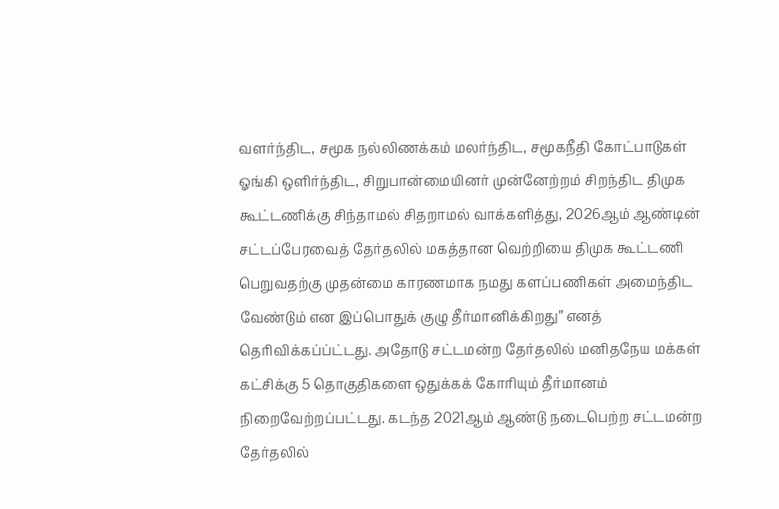வளர்ந்திட, சமூக நல்லிணக்கம் மலர்ந்திட, சமூகநீதி கோட்பாடுகள் ஓங்கி ஒளிர்ந்திட, சிறுபான்மையினர் முன்னேற்றம் சிறந்திட திமுக கூட்டணிக்கு சிந்தாமல் சிதறாமல் வாக்களித்து, 2026ஆம் ஆண்டின் சட்டப்பேரவைத் தேர்தலில் மகத்தான வெற்றியை திமுக கூட்டணி பெறுவதற்கு முதன்மை காரணமாக நமது களப்பணிகள் அமைந்திட வேண்டும் என இப்பொதுக் குழு தீர்மானிக்கிறது” எனத் தெரிவிக்கப்ப்ட்டது. அதோடு சட்டமன்ற தேர்தலில் மனிதநேய மக்கள் கட்சிக்கு 5 தொகுதிகளை ஒதுக்கக் கோரியும் தீர்மானம் நிறைவேற்றப்பட்டது. கடந்த 2021ஆம் ஆண்டு நடைபெற்ற சட்டமன்ற தேர்தலில்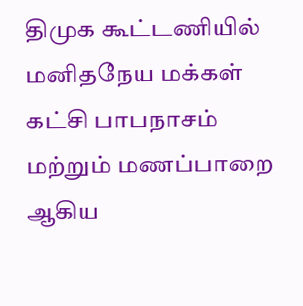திமுக கூட்டணியில் மனிதநேய மக்கள் கட்சி பாபநாசம் மற்றும் மணப்பாறை ஆகிய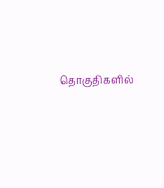தொகுதிகளில்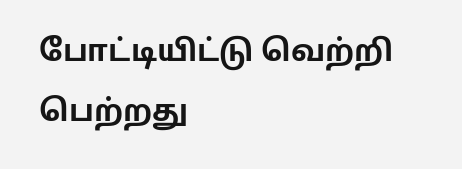போட்டியிட்டு வெற்றி பெற்றது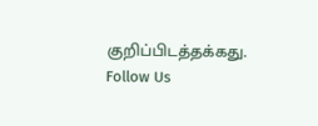குறிப்பிடத்தக்கது.
Follow Us